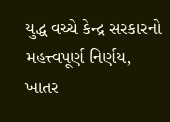યુદ્ધ વચ્ચે કેન્દ્ર સરકારનો મહત્ત્વપૂર્ણ નિર્ણય, ખાતર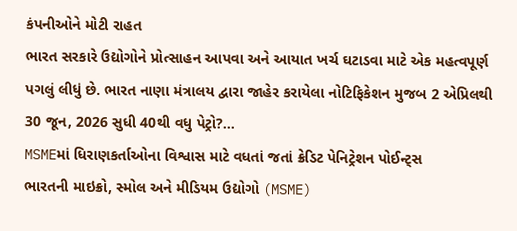કંપનીઓને મોટી રાહત
ભારત સરકારે ઉદ્યોગોને પ્રોત્સાહન આપવા અને આયાત ખર્ચ ઘટાડવા માટે એક મહત્વપૂર્ણ પગલું લીધું છે. ભારત નાણા મંત્રાલય દ્વારા જાહેર કરાયેલા નોટિફિકેશન મુજબ 2 એપ્રિલથી 30 જૂન, 2026 સુધી 40થી વધુ પેટ્રો?...
MSMEમાં ધિરાણકર્તાઓના વિશ્વાસ માટે વધતાં જતાં ક્રેડિટ પેનિટ્રેશન પોઈન્ટ્સ
ભારતની માઇક્રો, સ્મોલ અને મીડિયમ ઉદ્યોગો (MSME)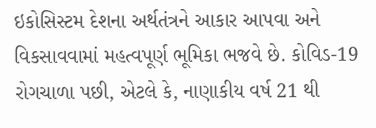ઇકોસિસ્ટમ દેશના અર્થતંત્રને આકાર આપવા અને વિકસાવવામાં મહત્વપૂર્ણ ભૂમિકા ભજવે છે. કોવિડ-19 રોગચાળા પછી, એટલે કે, નાણાકીય વર્ષ 21 થી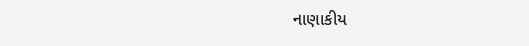નાણાકીય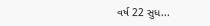વર્ષ 22 સુધ...